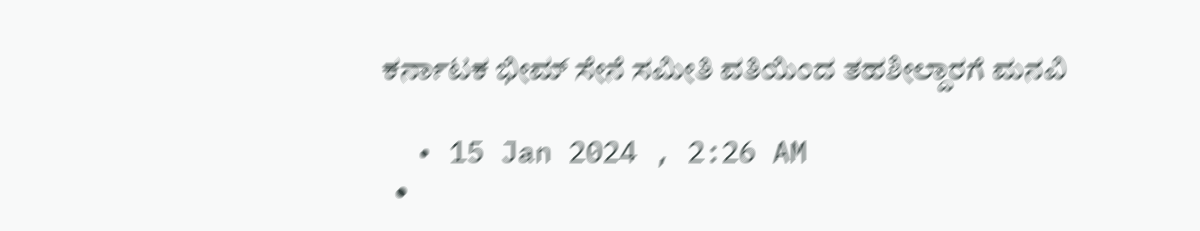ಕರ್ನಾಟಕ ಭೀಮ್ ಸೇನೆ ಸಮೀತಿ ವತಿಯಿಂದ ತಹಶೀಲ್ದಾರಗೆ ಮನವಿ

  • 15 Jan 2024 , 2:26 AM
  •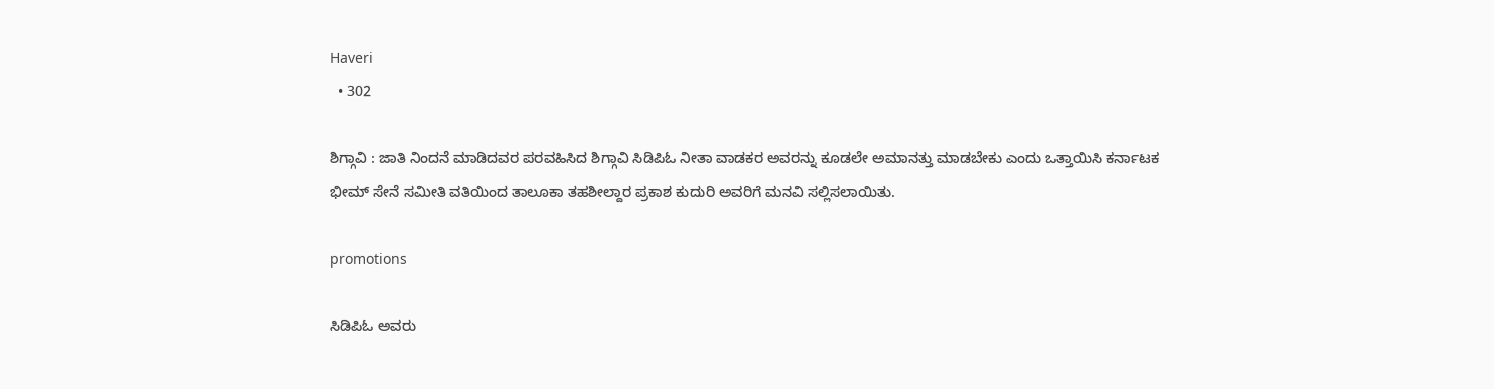Haveri
  • 302

ಶಿಗ್ಗಾವಿ : ಜಾತಿ ನಿಂದನೆ ಮಾಡಿದವರ ಪರವಹಿಸಿದ ಶಿಗ್ಗಾವಿ ಸಿಡಿಪಿಓ ನೀತಾ ವಾಡಕರ ಅವರನ್ನು ಕೂಡಲೇ ಅಮಾನತ್ತು ಮಾಡಬೇಕು ಎಂದು ಒತ್ತಾಯಿಸಿ ಕರ್ನಾಟಕ ಭೀಮ್ ಸೇನೆ ಸಮೀತಿ ವತಿಯಿಂದ ತಾಲೂಕಾ ತಹಶೀಲ್ದಾರ ಪ್ರಕಾಶ ಕುದುರಿ ಅವರಿಗೆ ಮನವಿ ಸಲ್ಲಿಸಲಾಯಿತು.

promotions

ಸಿಡಿಪಿಓ ಅವರು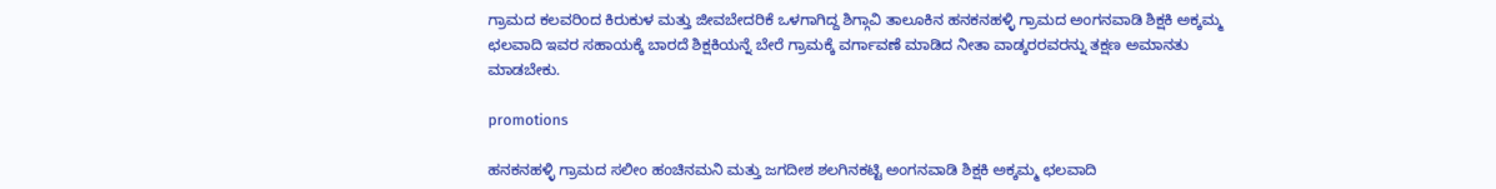ಗ್ರಾಮದ ಕಲವರಿಂದ ಕಿರುಕುಳ ಮತ್ತು ಜೀವಬೇದರಿಕೆ ಒಳಗಾಗಿದ್ದ ಶಿಗ್ಗಾವಿ ತಾಲೂಕಿನ ಹನಕನಹಳ್ಳಿ ಗ್ರಾಮದ ಅಂಗನವಾಡಿ ಶಿಕ್ಷಕಿ ಅಕ್ಕಮ್ಮ ಛಲವಾದಿ ಇವರ ಸಹಾಯಕ್ಕೆ ಬಾರದೆ ಶಿಕ್ಷಕಿಯನ್ನೆ ಬೇರೆ ಗ್ರಾಮಕ್ಕೆ ವರ್ಗಾವಣೆ ಮಾಡಿದ ನೀತಾ ವಾಡ್ಕರರವರನ್ನು ತಕ್ಷಣ ಅಮಾನತು ಮಾಡಬೇಕು.

promotions

ಹನಕನಹಳ್ಳಿ ಗ್ರಾಮದ ಸಲೀಂ ಹಂಚಿನಮನಿ ಮತ್ತು ಜಗದೀಶ ಶಲಗಿನಕಟ್ಟಿ ಅಂಗನವಾಡಿ ಶಿಕ್ಷಕಿ ಅಕ್ಕಮ್ಮ ಛಲವಾದಿ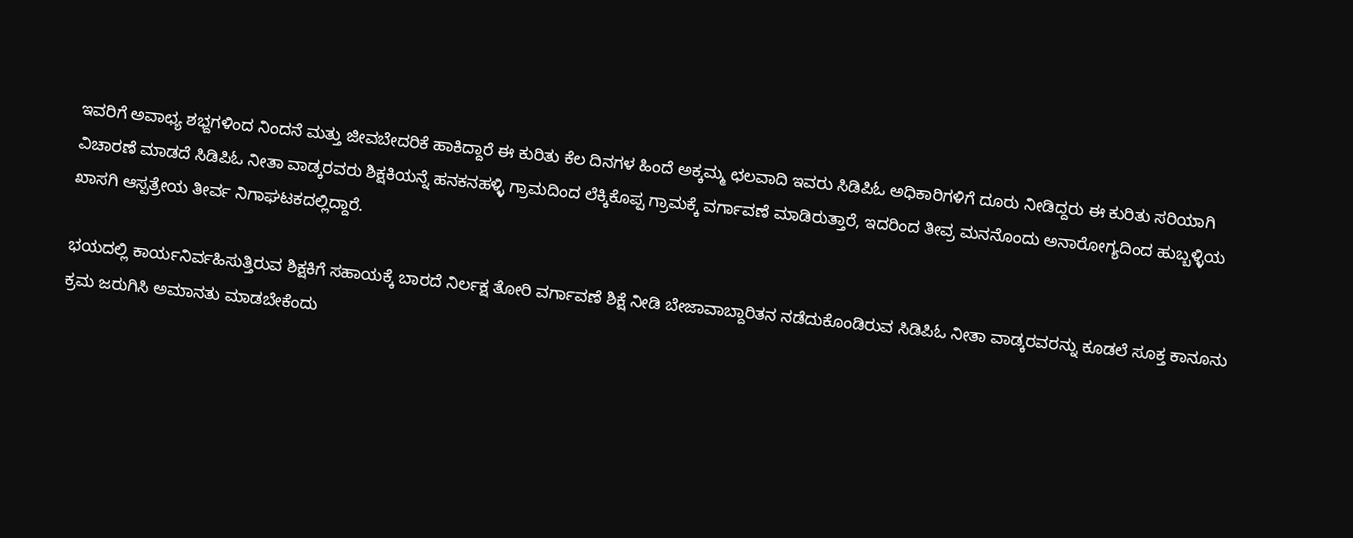ಇವರಿಗೆ ಅವಾಛ್ಯ ಶಭ್ದಗಳಿಂದ ನಿಂದನೆ ಮತ್ತು ಜೀವಬೇದರಿಕೆ ಹಾಕಿದ್ದಾರೆ ಈ ಕುರಿತು ಕೆಲ ದಿನಗಳ ಹಿಂದೆ ಅಕ್ಕಮ್ಮ ಛಲವಾದಿ ಇವರು ಸಿಡಿಪಿಓ ಅಧಿಕಾರಿಗಳಿಗೆ ದೂರು ನೀಡಿದ್ದರು ಈ ಕುರಿತು ಸರಿಯಾಗಿ ವಿಚಾರಣೆ ಮಾಡದೆ ಸಿಡಿಪಿಓ ನೀತಾ ವಾಡ್ಕರವರು ಶಿಕ್ಷಕಿಯನ್ನೆ ಹನಕನಹಳ್ಳಿ ಗ್ರಾಮದಿಂದ ಲೆಕ್ಕಿಕೊಪ್ಪ ಗ್ರಾಮಕ್ಕೆ ವರ್ಗಾವಣೆ ಮಾಡಿರುತ್ತಾರೆ, ಇದರಿಂದ ತೀವ್ರ ಮನನೊಂದು ಅನಾರೋಗ್ಯದಿಂದ ಹುಬ್ಬಳ್ಳಿಯ ಖಾಸಗಿ ಆಸ್ಪತ್ರೇಯ ತೀರ್ವ ನಿಗಾಘಟಕದಲ್ಲಿದ್ದಾರೆ.

ಭಯದಲ್ಲಿ ಕಾರ್ಯನಿರ್ವಹಿಸುತ್ತಿರುವ ಶಿಕ್ಷಕಿಗೆ ಸಹಾಯಕ್ಕೆ ಬಾರದೆ ನಿರ್ಲಕ್ಷ ತೋರಿ ವರ್ಗಾವಣೆ ಶಿಕ್ಷೆ ನೀಡಿ ಬೇಜಾವಾಬ್ದಾರಿತನ ನಡೆದುಕೊಂಡಿರುವ ಸಿಡಿಪಿಓ ನೀತಾ ವಾಡ್ಕರವರನ್ನು ಕೂಡಲೆ ಸೂಕ್ತ ಕಾನೂನು ಕ್ರಮ ಜರುಗಿಸಿ ಅಮಾನತು ಮಾಡಬೇಕೆಂದು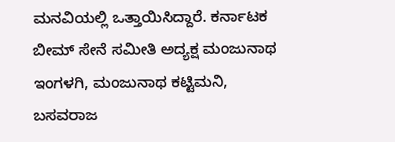ಮನವಿಯಲ್ಲಿ ಒತ್ತಾಯಿಸಿದ್ದಾರೆ. ಕರ್ನಾಟಕ ಬೀಮ್ ಸೇನೆ ಸಮೀತಿ ಅದ್ಯಕ್ಷ ಮಂಜುನಾಥ ಇಂಗಳಗಿ, ಮಂಜುನಾಥ ಕಟ್ಟಿಮನಿ, ಬಸವರಾಜ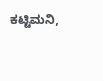ಕಟ್ಟಿಮನಿ,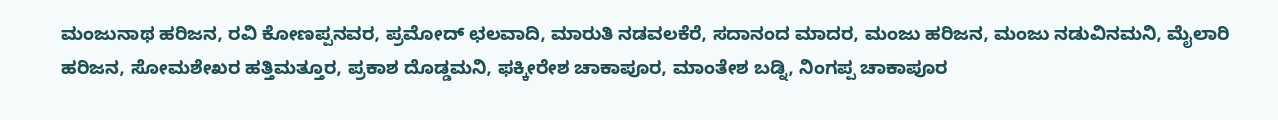ಮಂಜುನಾಥ ಹರಿಜನ, ರವಿ ಕೋಣಪ್ಪನವರ, ಪ್ರಮೋದ್ ಛಲವಾದಿ, ಮಾರುತಿ ನಡವಲಕೆರೆ, ಸದಾನಂದ ಮಾದರ, ಮಂಜು ಹರಿಜನ, ಮಂಜು ನಡುವಿನಮನಿ, ಮೈಲಾರಿ ಹರಿಜನ, ಸೋಮಶೇಖರ ಹತ್ತಿಮತ್ತೂರ, ಪ್ರಕಾಶ ದೊಡ್ಡಮನಿ, ಫಕ್ಕೀರೇಶ ಚಾಕಾಪೂರ, ಮಾಂತೇಶ ಬಡ್ನಿ, ನಿಂಗಪ್ಪ ಚಾಕಾಪೂರ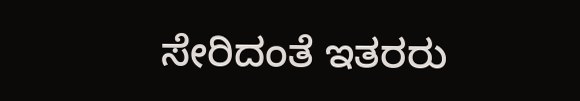ಸೇರಿದಂತೆ ಇತರರು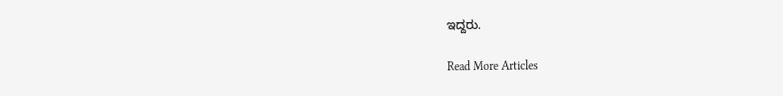ಇದ್ದರು.

Read More Articles